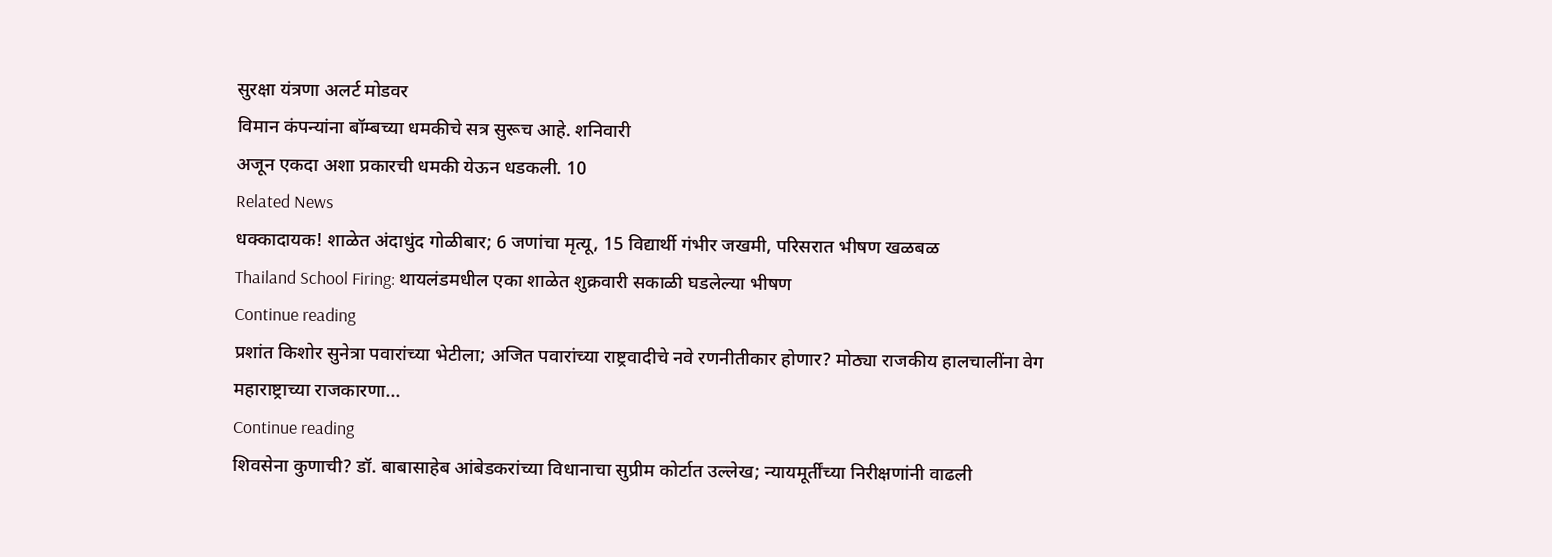सुरक्षा यंत्रणा अलर्ट मोडवर
विमान कंपन्यांना बॉम्बच्या धमकीचे सत्र सुरूच आहे. शनिवारी
अजून एकदा अशा प्रकारची धमकी येऊन धडकली. 10
Related News
धक्कादायक! शाळेत अंदाधुंद गोळीबार; 6 जणांचा मृत्यू, 15 विद्यार्थी गंभीर जखमी, परिसरात भीषण खळबळ
Thailand School Firing: थायलंडमधील एका शाळेत शुक्रवारी सकाळी घडलेल्या भीषण
Continue reading
प्रशांत किशोर सुनेत्रा पवारांच्या भेटीला; अजित पवारांच्या राष्ट्रवादीचे नवे रणनीतीकार होणार? मोठ्या राजकीय हालचालींना वेग
महाराष्ट्राच्या राजकारणा...
Continue reading
शिवसेना कुणाची? डॉ. बाबासाहेब आंबेडकरांच्या विधानाचा सुप्रीम कोर्टात उल्लेख; न्यायमूर्तींच्या निरीक्षणांनी वाढली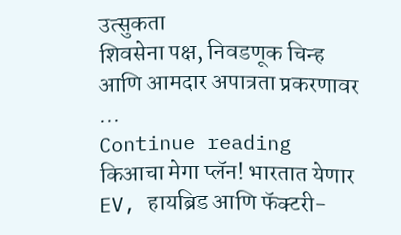उत्सुकता
शिवसेना पक्ष, निवडणूक चिन्ह आणि आमदार अपात्रता प्रकरणावर ...
Continue reading
किआचा मेगा प्लॅन! भारतात येणार EV, हायब्रिड आणि फॅक्टरी-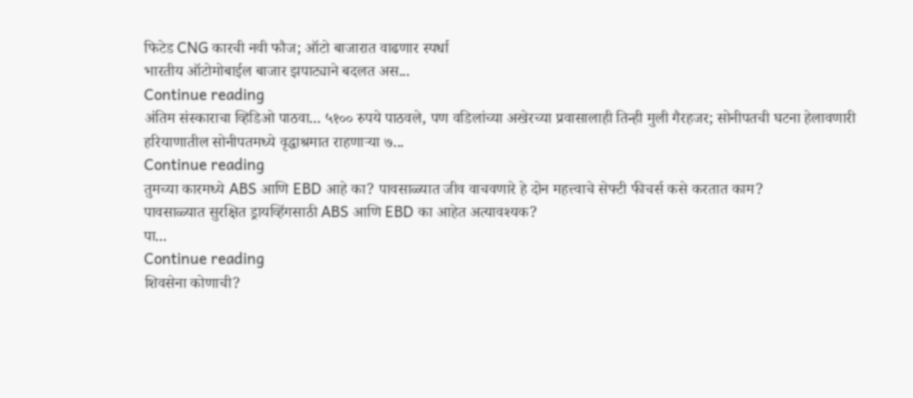फिटेड CNG कारची नवी फौज; ऑटो बाजारात वाढणार स्पर्धा
भारतीय ऑटोमोबाईल बाजार झपाट्याने बदलत अस...
Continue reading
अंतिम संस्काराचा व्हिडिओ पाठवा... ५१०० रुपये पाठवले, पण वडिलांच्या अखेरच्या प्रवासालाही तिन्ही मुली गैरहजर; सोनीपतची घटना हेलावणारी
हरियाणातील सोनीपतमध्ये वृद्धाश्रमात राहणाऱ्या ७...
Continue reading
तुमच्या कारमध्ये ABS आणि EBD आहे का? पावसाळ्यात जीव वाचवणारे हे दोन महत्त्वाचे सेफ्टी फीचर्स कसे करतात काम?
पावसाळ्यात सुरक्षित ड्रायव्हिंगसाठी ABS आणि EBD का आहेत अत्यावश्यक?
पा...
Continue reading
शिवसेना कोणाची?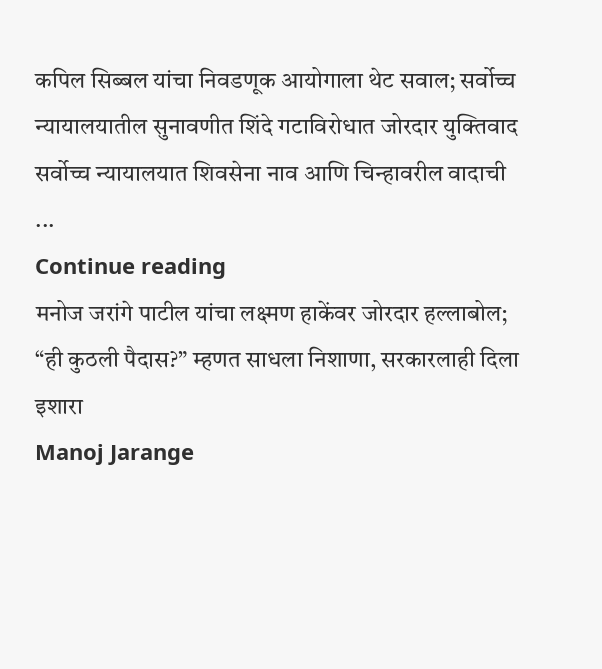कपिल सिब्बल यांचा निवडणूक आयोगाला थेट सवाल; सर्वोच्च न्यायालयातील सुनावणीत शिंदे गटाविरोधात जोरदार युक्तिवाद
सर्वोच्च न्यायालयात शिवसेना नाव आणि चिन्हावरील वादाची ...
Continue reading
मनोज जरांगे पाटील यांचा लक्ष्मण हाकेंवर जोरदार हल्लाबोल; “ही कुठली पैदास?” म्हणत साधला निशाणा, सरकारलाही दिला इशारा
Manoj Jarange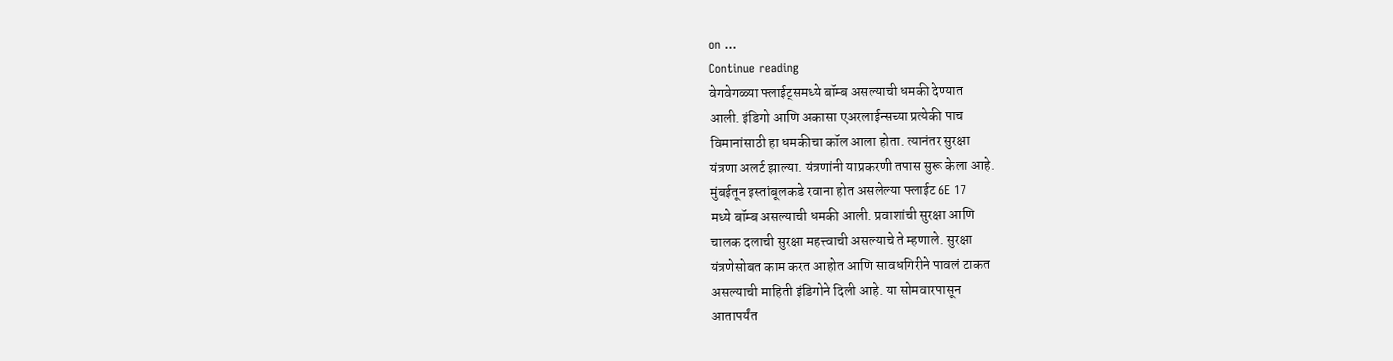on ...
Continue reading
वेगवेगळ्या फ्लाईट्समध्ये बॉम्ब असल्याची धमकी देण्यात
आली. इंडिगो आणि अकासा एअरलाईन्सच्या प्रत्येकी पाच
विमानांसाठी हा धमकीचा कॉल आला होता. त्यानंतर सुरक्षा
यंत्रणा अलर्ट झाल्या. यंत्रणांनी याप्रकरणी तपास सुरू केला आहे.
मुंबईतून इस्तांबूलकडे रवाना होत असलेल्या फ्लाईट 6E 17
मध्ये बॉम्ब असल्याची धमकी आली. प्रवाशांची सुरक्षा आणि
चालक दलाची सुरक्षा महत्त्वाची असल्याचे ते म्हणाले. सुरक्षा
यंत्रणेसोबत काम करत आहोत आणि सावधगिरीने पावलं टाकत
असल्याची माहिती इंडिगोने दिली आहे. या सोमवारपासून
आतापर्यंत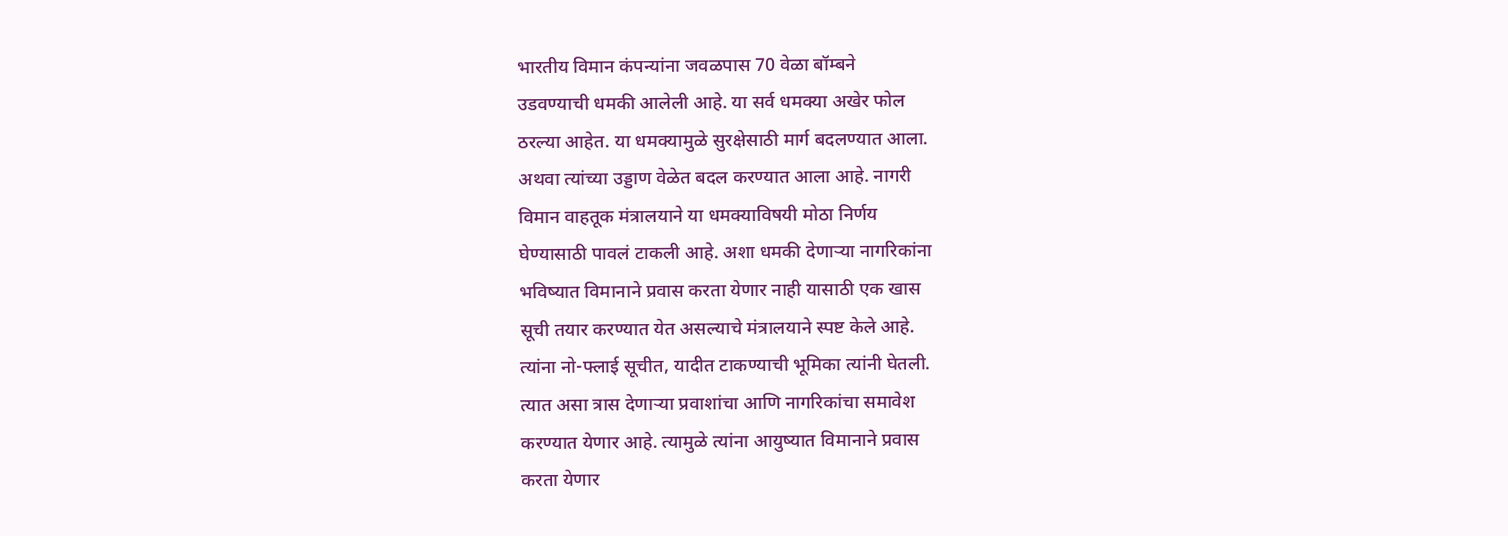भारतीय विमान कंपन्यांना जवळपास 70 वेळा बॉम्बने
उडवण्याची धमकी आलेली आहे. या सर्व धमक्या अखेर फोल
ठरल्या आहेत. या धमक्यामुळे सुरक्षेसाठी मार्ग बदलण्यात आला.
अथवा त्यांच्या उड्डाण वेळेत बदल करण्यात आला आहे. नागरी
विमान वाहतूक मंत्रालयाने या धमक्याविषयी मोठा निर्णय
घेण्यासाठी पावलं टाकली आहे. अशा धमकी देणाऱ्या नागरिकांना
भविष्यात विमानाने प्रवास करता येणार नाही यासाठी एक खास
सूची तयार करण्यात येत असल्याचे मंत्रालयाने स्पष्ट केले आहे.
त्यांना नो-फ्लाई सूचीत, यादीत टाकण्याची भूमिका त्यांनी घेतली.
त्यात असा त्रास देणाऱ्या प्रवाशांचा आणि नागरिकांचा समावेश
करण्यात येणार आहे. त्यामुळे त्यांना आयुष्यात विमानाने प्रवास
करता येणार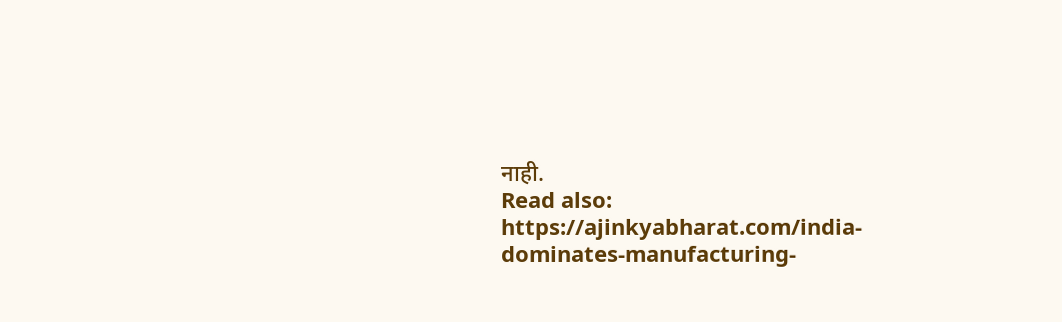नाही.
Read also: https://ajinkyabharat.com/india-dominates-manufacturing-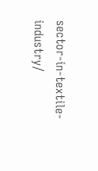sector-in-textile-industry/